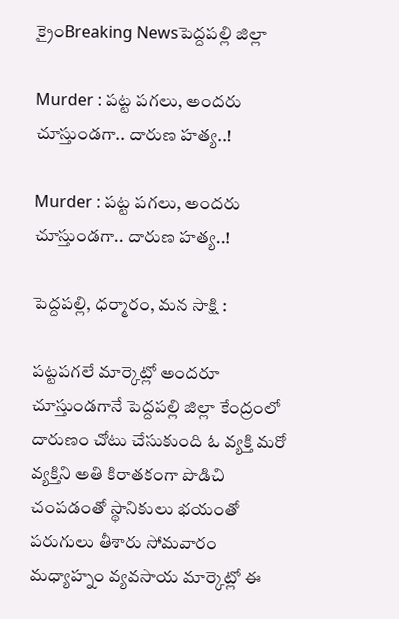క్రైంBreaking Newsపెద్దపల్లి జిల్లా

Murder : పట్ట పగలు, అందరు చూస్తుండగా.. దారుణ హత్య..!

Murder : పట్ట పగలు, అందరు చూస్తుండగా.. దారుణ హత్య..!

పెద్దపల్లి, ధర్మారం, మన సాక్షి :

పట్టపగలే మార్కెట్లో అందరూ చూస్తుండగానే పెద్దపల్లి జిల్లా కేంద్రంలో దారుణం చోటు చేసుకుంది ఓ వ్యక్తి మరో వ్యక్తిని అతి కిరాతకంగా పొడిచి చంపడంతో స్థానికులు భయంతో పరుగులు తీశారు సోమవారం మధ్యాహ్నం వ్యవసాయ మార్కెట్లో ఈ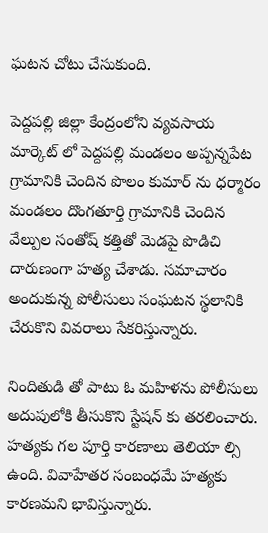ఘటన చోటు చేసుకుంది.

పెద్దపల్లి జిల్లా కేంద్రంలోని వ్యవసాయ మార్కెట్ లో పెద్దపల్లి మండలం అప్పన్నపేట గ్రామానికి చెందిన పొలం కుమార్ ను ధర్మారం మండలం దొంగతూర్తి గ్రామానికి చెందిన వేల్పుల సంతోష్ కత్తితో మెడపై పొడిచి దారుణంగా హత్య చేశాడు. సమాచారం అందుకున్న పోలీసులు సంఘటన స్థలానికి చేరుకొని వివరాలు సేకరిస్తున్నారు.

నిందితుడి తో పాటు ఓ మహిళను పోలీసులు అదుపులోకి తీసుకొని స్టేషన్ కు తరలించారు. హత్యకు గల పూర్తి కారణాలు తెలియా ల్సి ఉంది. వివాహేతర సంబంధమే హత్యకు కారణమని భావిస్తున్నారు.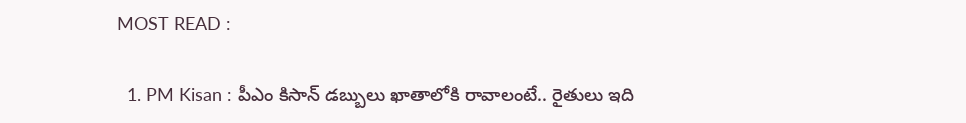MOST READ :

  1. PM Kisan : పీఎం కిసాన్ డబ్బులు ఖాతాలోకి రావాలంటే.. రైతులు ఇది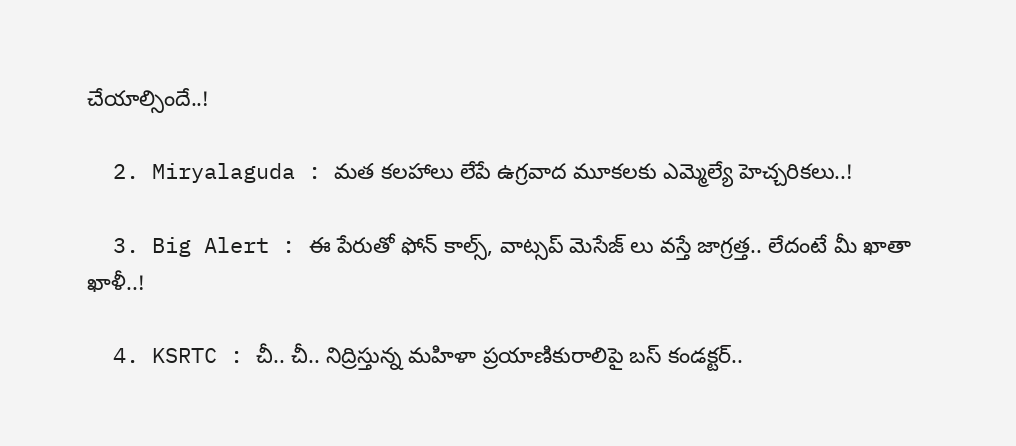చేయాల్సిందే..!

  2. Miryalaguda : మత కలహాలు లేపే ఉగ్రవాద మూకలకు ఎమ్మెల్యే హెచ్చరికలు..!

  3. Big Alert : ఈ పేరుతో ఫోన్ కాల్స్, వాట్సప్ మెసేజ్ లు వస్తే జాగ్రత్త.. లేదంటే మీ ఖాతా ఖాళీ..!

  4. KSRTC : చీ.. చీ.. నిద్రిస్తున్న మహిళా ప్రయాణికురాలిపై బస్ కండక్టర్..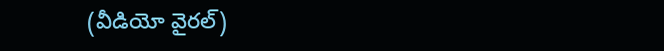(వీడియో వైరల్)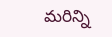మరిన్ని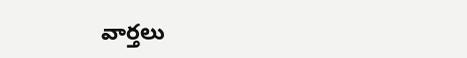వార్తలు